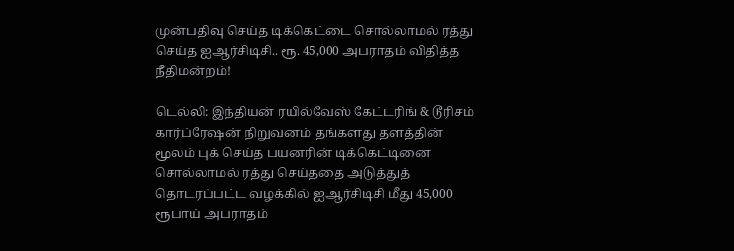முன்பதிவு செய்த டிக்கெட்டை சொல்லாமல் ரத்து செய்த ஐஆர்சிடிசி.. ரூ. 45,000 அபராதம் விதித்த நீதிமன்றம்!

டெல்லி: இந்தியன் ரயில்வேஸ் கேட்டரிங் & டூரிசம் கார்ப்ரேஷன் நிறுவனம் தங்களது தளத்தின் மூலம் புக் செய்த பயனரின் டிக்கெட்டினை சொல்லாமல் ரத்து செய்ததை அடுத்துத் தொடரப்பட்ட வழக்கில் ஐஆர்சிடிசி மீது 45,000 ரூபாய் அபராதம்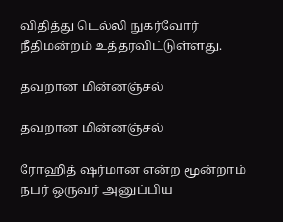விதித்து டெல்லி நுகர்வோர் நீதிமன்றம் உத்தரவிட்டுள்ளது.

தவறான மின்னஞ்சல்

தவறான மின்னஞ்சல்

ரோஹித் ஷர்மான என்ற மூன்றாம் நபர் ஒருவர் அனுப்பிய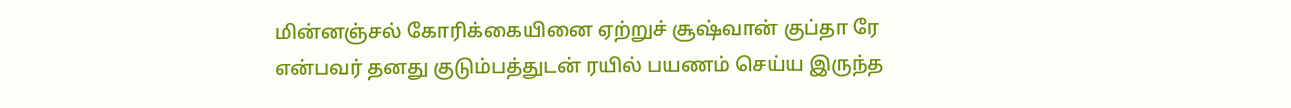மின்னஞ்சல் கோரிக்கையினை ஏற்றுச் சூஷ்வான் குப்தா ரே என்பவர் தனது குடும்பத்துடன் ரயில் பயணம் செய்ய இருந்த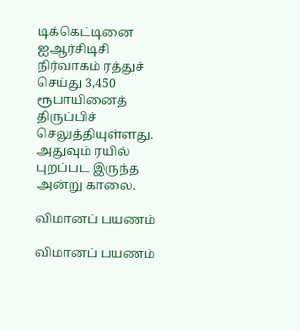டிக்கெட்டினை ஐஆர்சிடிசி நிர்வாகம் ரத்துச் செய்து 3,450 ரூபாயினைத் திருப்பிச் செலுத்தியுள்ளது. அதுவும் ரயில் புறப்பட இருந்த அன்று காலை.

விமானப் பயணம்

விமானப் பயணம்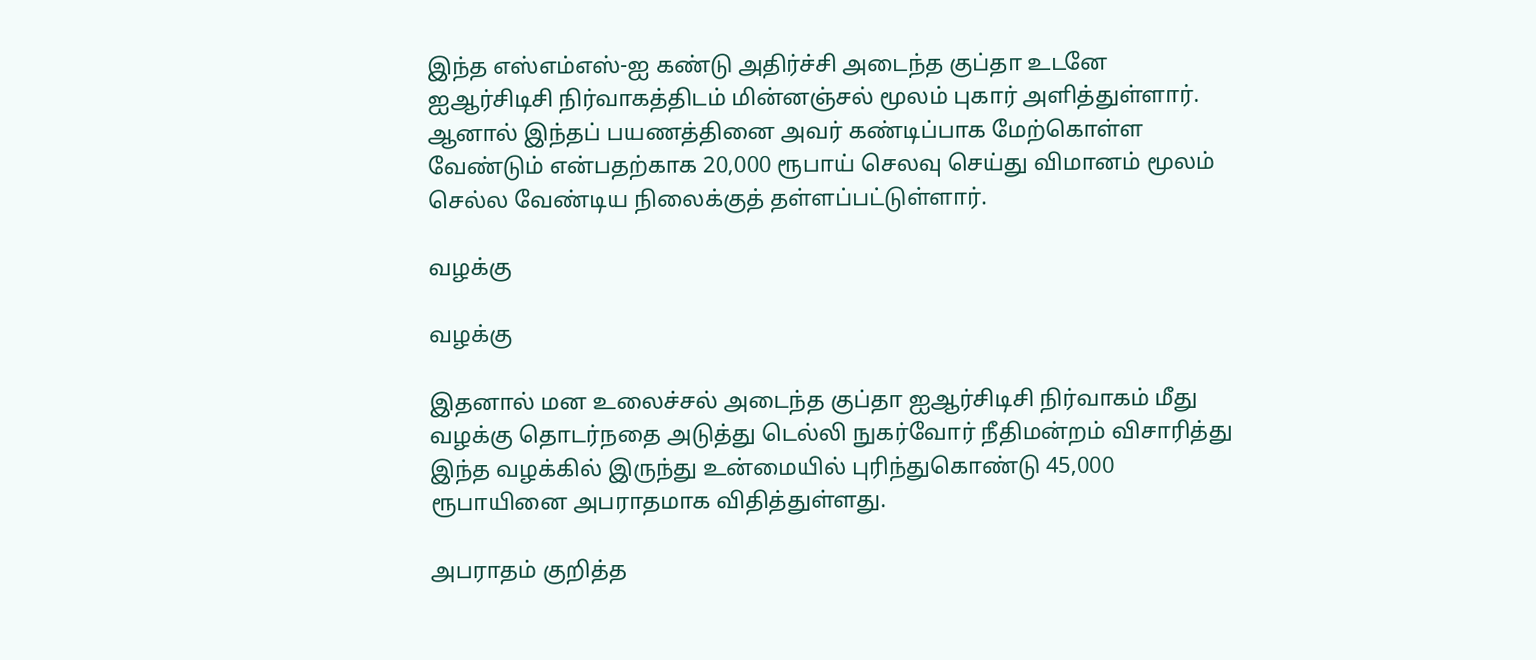இந்த எஸ்எம்எஸ்-ஐ கண்டு அதிர்ச்சி அடைந்த குப்தா உடனே ஐஆர்சிடிசி நிர்வாகத்திடம் மின்னஞ்சல் மூலம் புகார் அளித்துள்ளார். ஆனால் இந்தப் பயணத்தினை அவர் கண்டிப்பாக மேற்கொள்ள வேண்டும் என்பதற்காக 20,000 ரூபாய் செலவு செய்து விமானம் மூலம் செல்ல வேண்டிய நிலைக்குத் தள்ளப்பட்டுள்ளார்.

வழக்கு

வழக்கு

இதனால் மன உலைச்சல் அடைந்த குப்தா ஐஆர்சிடிசி நிர்வாகம் மீது வழக்கு தொடர்நதை அடுத்து டெல்லி நுகர்வோர் நீதிமன்றம் விசாரித்து இந்த வழக்கில் இருந்து உன்மையில் புரிந்துகொண்டு 45,000 ரூபாயினை அபராதமாக விதித்துள்ளது.

அபராதம் குறித்த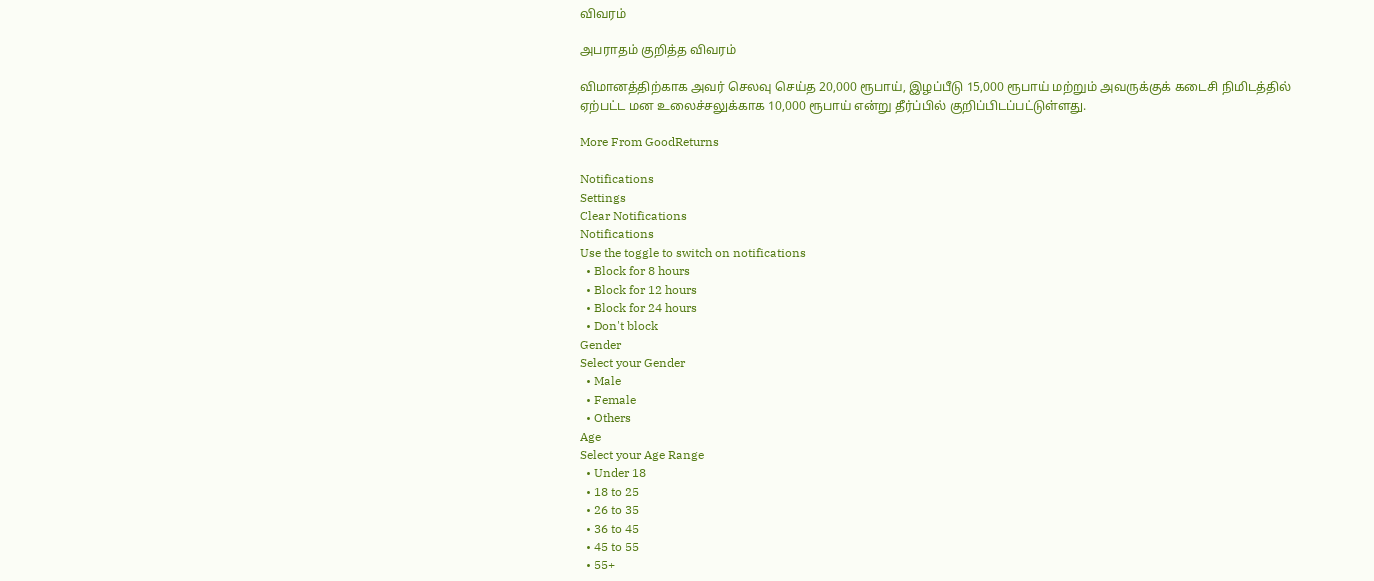விவரம்

அபராதம் குறித்த விவரம்

விமானத்திற்காக அவர் செலவு செய்த 20,000 ரூபாய், இழப்பீடு 15,000 ரூபாய் மற்றும் அவருக்குக் கடைசி நிமிடத்தில் ஏற்பட்ட மன உலைச்சலுக்காக 10,000 ரூபாய் என்று தீர்ப்பில் குறிப்பிடப்பட்டுள்ளது.

More From GoodReturns

Notifications
Settings
Clear Notifications
Notifications
Use the toggle to switch on notifications
  • Block for 8 hours
  • Block for 12 hours
  • Block for 24 hours
  • Don't block
Gender
Select your Gender
  • Male
  • Female
  • Others
Age
Select your Age Range
  • Under 18
  • 18 to 25
  • 26 to 35
  • 36 to 45
  • 45 to 55
  • 55+